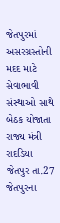જેતપુરમાં અસરગ્રસ્તોની મદદ માટે
સેવાભાવી સંસ્થાઓ સાથે બેઠક યોજાતા રાજ્ય મંત્રી રાદડિયા
જેતપુર તા.27
જેતપુરના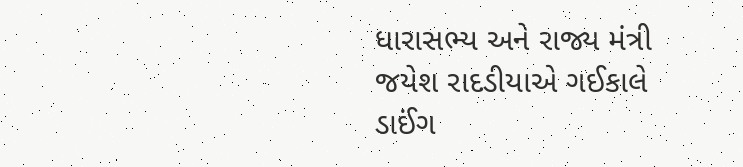ધારાસભ્ય અને રાજ્ય મંત્રી જયેશ રાદડીયાએ ગઈકાલે ડાઈંગ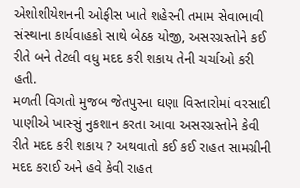એશોશીયેશનની ઓફીસ ખાતે શહેરની તમામ સેવાભાવી સંસ્થાના કાર્યવાહકો સાથે બેઠક યોજી, અસરગ્રસ્તોને કઈ રીતે બને તેટલી વધુ મદદ કરી શકાય તેની ચર્ચાઓ કરી હતી.
મળતી વિગતો મુજબ જેતપુરના ઘણા વિસ્તારોમાં વરસાદી પાણીએ ખાસ્સું નુકશાન કરતા આવા અસરગ્રસ્તોને કેવી રીતે મદદ કરી શકાય ? અથવાતો કઈ કઈ રાહત સામગ્રીની મદદ કરાઈ અને હવે કેવી રાહત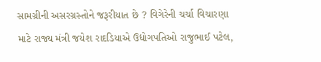સામગ્રીની અસરગ્રસ્તોને જરૂરીયાત છે ? વિગેરેની ચર્ચા વિચારણા માટે રાજ્ય મંત્રી જયેશ રાદડિયાએ ઉદ્યોગપતિઓ રાજુભાઈ પટેલ,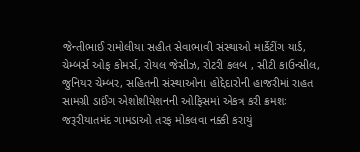જેન્તીભાઈ રામોલીયા સહીત સેવાભાવી સંસ્થાઓ માર્કેટીંગ યાર્ડ, ચેમ્બર્સ ઓફ કોમર્સ, રોયલ જેસીઝ, રોટરી કલબ , સીટી કાઉન્સીલ, જુનિયર ચેમ્બર, સહિતની સંસ્થાઓના હોદ્દેદારોની હાજરીમાં રાહત સામગ્રી ડાઈંગ એશોશીયેશનની ઓફિસમાં એકત્ર કરી ક્રમશઃ જરૂરીયાતમંદ ગામડાઓ તરફ મોકલવા નક્કી કરાયું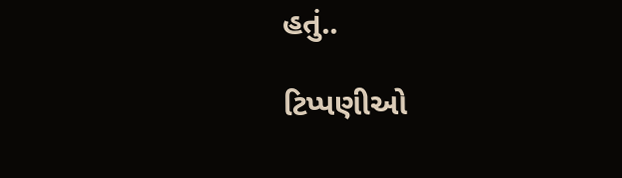હતું..

ટિપ્પણીઓ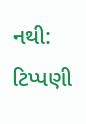નથી:
ટિપ્પણી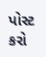પોસ્ટ કરો